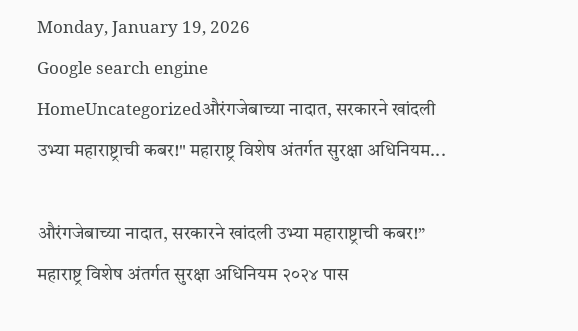Monday, January 19, 2026
Google search engine
HomeUncategorizedऔरंगजेबाच्या नादात, सरकारने खांदली उभ्या महाराष्ट्राची कबर!" महाराष्ट्र विशेष अंतर्गत सुरक्षा अधिनियम...

औरंगजेबाच्या नादात, सरकारने खांदली उभ्या महाराष्ट्राची कबर!” महाराष्ट्र विशेष अंतर्गत सुरक्षा अधिनियम २०२४ पास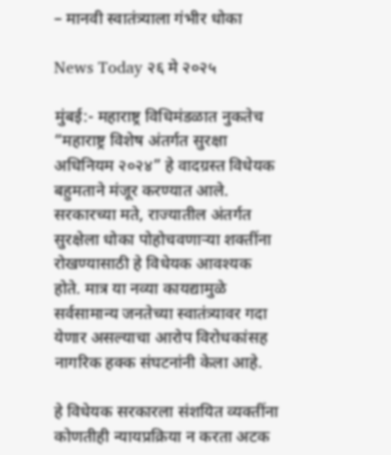– मानवी स्वातंत्र्याला गंभीर धोका

News Today २६ मे २०२५

मुंबई:- महाराष्ट्र विधिमंडळात नुकतेच “महाराष्ट्र विशेष अंतर्गत सुरक्षा अधिनियम २०२४” हे वादग्रस्त विधेयक बहुमताने मंजूर करण्यात आले. सरकारच्या मते, राज्यातील अंतर्गत सुरक्षेला धोका पोहोचवणाऱ्या शक्तींना रोखण्यासाठी हे विधेयक आवश्यक होते. मात्र या नव्या कायद्यामुळे सर्वसामान्य जनतेच्या स्वातंत्र्यावर गदा येणार असल्याचा आरोप विरोधकांसह नागरिक हक्क संघटनांनी केला आहे.

हे विधेयक सरकारला संशयित व्यक्तींना कोणतीही न्यायप्रक्रिया न करता अटक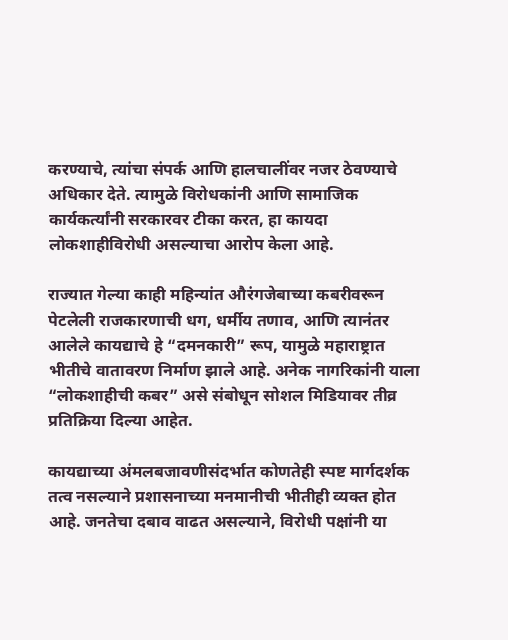करण्याचे, त्यांचा संपर्क आणि हालचालींवर नजर ठेवण्याचे अधिकार देते. त्यामुळे विरोधकांनी आणि सामाजिक कार्यकर्त्यांनी सरकारवर टीका करत, हा कायदा लोकशाहीविरोधी असल्याचा आरोप केला आहे.

राज्यात गेल्या काही महिन्यांत औरंगजेबाच्या कबरीवरून पेटलेली राजकारणाची धग, धर्मीय तणाव, आणि त्यानंतर आलेले कायद्याचे हे “दमनकारी” रूप, यामुळे महाराष्ट्रात भीतीचे वातावरण निर्माण झाले आहे. अनेक नागरिकांनी याला “लोकशाहीची कबर” असे संबोधून सोशल मिडियावर तीव्र प्रतिक्रिया दिल्या आहेत.

कायद्याच्या अंमलबजावणीसंदर्भात कोणतेही स्पष्ट मार्गदर्शक तत्व नसल्याने प्रशासनाच्या मनमानीची भीतीही व्यक्त होत आहे. जनतेचा दबाव वाढत असल्याने, विरोधी पक्षांनी या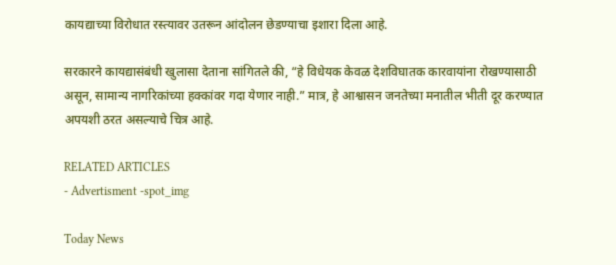कायद्याच्या विरोधात रस्त्यावर उतरून आंदोलन छेडण्याचा इशारा दिला आहे.

सरकारने कायद्यासंबंधी खुलासा देताना सांगितले की, “हे विधेयक केवळ देशविघातक कारवायांना रोखण्यासाठी असून, सामान्य नागरिकांच्या हक्कांवर गदा येणार नाही.” मात्र, हे आश्वासन जनतेच्या मनातील भीती दूर करण्यात अपयशी ठरत असल्याचे चित्र आहे.

RELATED ARTICLES
- Advertisment -spot_img

Today News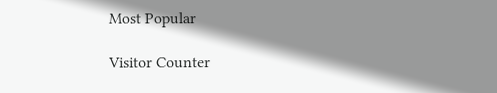Most Popular

Visitor Counter